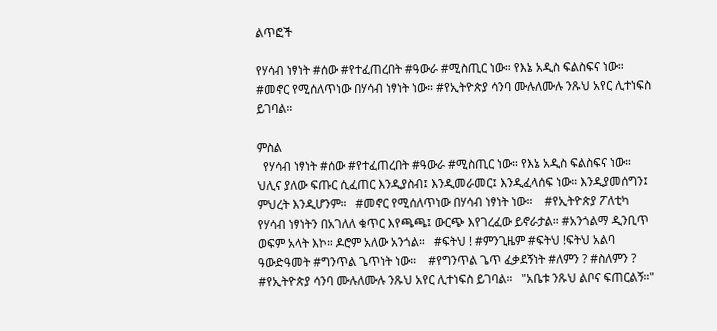ልጥፎች

የሃሳብ ነፃነት #ሰው #የተፈጠረበት #ዓውራ #ሚስጢር ነው። የእኔ አዲስ ፍልስፍና ነው። #መኖር የሚሰለጥነው በሃሳብ ነፃነት ነው። #የኢትዮጵያ ሳንባ ሙሉለሙሉ ንጹህ አየር ሊተነፍስ ይገባል።

ምስል
  የሃሳብ ነፃነት #ሰው #የተፈጠረበት #ዓውራ #ሚስጢር ነው። የእኔ አዲስ ፍልስፍና ነው።    ህሊና ያለው ፍጡር ሲፈጠር እንዲያስብ፤ እንዲመራመር፤ እንዲፈላሰፍ ነው። እንዲያመሰግን፤ ምህረት እንዲሆንም።   #መኖር የሚሰለጥነው በሃሳብ ነፃነት ነው።    #የኢትዮጵያ ፖለቲካ የሃሳብ ነፃነትን በአገለለ ቁጥር እየጫጫ፤ ውርጭ እየገረፈው ይኖራታል። #አንጎልማ ዲንቢጥ ወፍም አላት እኮ። ዶሮም አለው አንጎል።   #ፍትህ ! #ምንጊዜም #ፍትህ !ፍትህ አልባ ዓውድዓመት #ግንጥል ጌጥነት ነው።    #የግንጥል ጌጥ ፈቃደኝነት #ለምን ? #ስለምን ?   #የኢትዮጵያ ሳንባ ሙሉለሙሉ ንጹህ አየር ሊተነፍስ ይገባል።   "አቤቱ ንጹህ ልቦና ፍጠርልኝ።"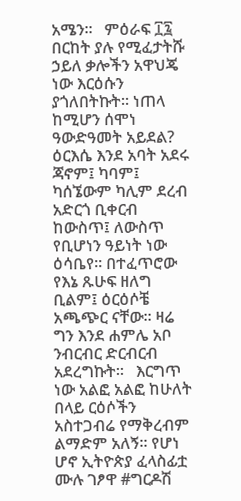አሜን።   ምዕራፍ ፲፯       በርከት ያሉ የሚፈታትሹ ኃይለ ቃሎችን አዋህጄ ነው እርዕሱን ያጎለበትኩት። ነጠላ ከሚሆን ሰሞነ ዓውድዓመት አይደል? ዕርእሴ እንደ አባት አደሩ ጃኖም፤ ካባም፤ ካሰኜውም ካሊም ደረብ አድርጎ ቢቀርብ ከውስጥ፤ ለውስጥ የቢሆነን ዓይነት ነው ዕሳቤየ። በተፈጥሮው የእኔ ጹሁፍ ዘለግ ቢልም፤ ዕርዕሶቼ አጫጭር ናቸው። ዛሬ ግን እንደ ሐምሌ አቦ ንብርብር ድርብርብ አደረግኩት።   እርግጥ ነው አልፎ አልፎ ከሁለት በላይ ርዕሶችን አስተጋብሬ የማቅረብም ልማድም አለኝ። የሆነ ሆኖ ኢትዮጵያ ፈላስፊቷ ሙሉ ገፆዋ #ግርዶሽ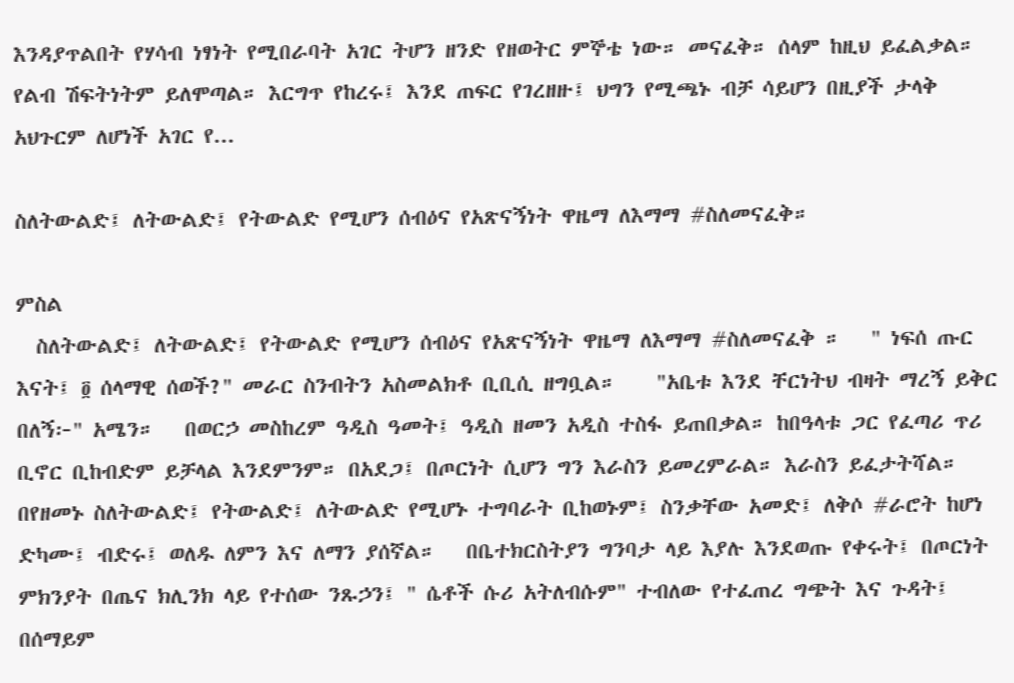እንዳያጥልበት የሃሳብ ነፃነት የሚበራባት አገር ትሆን ዘንድ የዘወትር ምኞቴ ነው። መናፈቅ። ሰላም ከዚህ ይፈልቃል። የልብ ሽፍትነትም ይለሞጣል። እርግጥ የከረሩ፤ እንደ ጠፍር የገረዘዙ፤ ህግን የሚጫኑ ብቻ ሳይሆን በዚያች ታላቅ አህጉርም ለሆነች አገር የ...

ስለትውልድ፤ ለትውልድ፤ የትውልድ የሚሆን ሰብዕና የአጽናኝነት ዋዜማ ለእማማ #ስለመናፈቅ።

ምስል
  ስለትውልድ፤ ለትውልድ፤ የትውልድ የሚሆን ሰብዕና የአጽናኝነት ዋዜማ ለእማማ #ስለመናፈቅ ።   " ነፍሰ ጡር እናት፤ ፬ ሰላማዊ ሰወች?" መራር ስንብትን አስመልክቶ ቢቢሲ ዘግቧል።    "አቤቱ እንደ ቸርነትህ ብዛት ማረኝ ይቅር በለኝ፦" አሜን።   በወርኃ መስከረም ዓዲስ ዓመት፤ ዓዲስ ዘመን አዲስ ተስፋ ይጠበቃል። ከበዓላቱ ጋር የፈጣሪ ጥሪ ቢኖር ቢከብድም ይቻላል እንደምንም። በአደጋ፤ በጦርነት ሲሆን ግን እራስን ይመረምራል። እራስን ይፈታትሻል። በየዘመኑ ስለትውልድ፤ የትውልድ፤ ለትውልድ የሚሆኑ ተግባራት ቢከወኑም፤ ስንቃቸው አመድ፤ ለቅሶ #ራሮት ከሆነ ድካሙ፤ ብድሩ፤ ወለዱ ለምን እና ለማን ያሰኛል።   በቤተክርስትያን ግንባታ ላይ እያሉ እንደወጡ የቀሩት፤ በጦርነት ምክንያት በጤና ክሊንክ ላይ የተሰው ንጹኃን፤ " ሴቶች ሱሪ አትለብሱም" ተብለው የተፈጠረ ግጭት እና ጉዳት፤ በሰማይም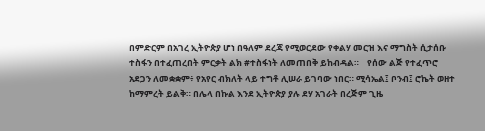በምድርም በአገረ ኢትዮጵያ ሆነ በዓለም ደረጃ የሚወርደው የቀልሃ መርዝ እና ማግስት ሲታሰቡ ተስፋን በተፈጠረበት ምርቃት ልክ #ተስፋነት ለመጠበቅ ይከብዳል።    የሰው ልጅ የተፈጥሮ አደጋን ለመቋቋም፥ የአየር ብክለት ላይ ተግቶ ሊሠራ ይገባው ነበር። ሚሳኤል፤ ቦንብ፤ ሮኬት ወዘተ ከማምረት ይልቅ። በሌላ በኩል እንደ ኢትዮጵያ ያሉ ደሃ አገራት በረጅም ጊዜ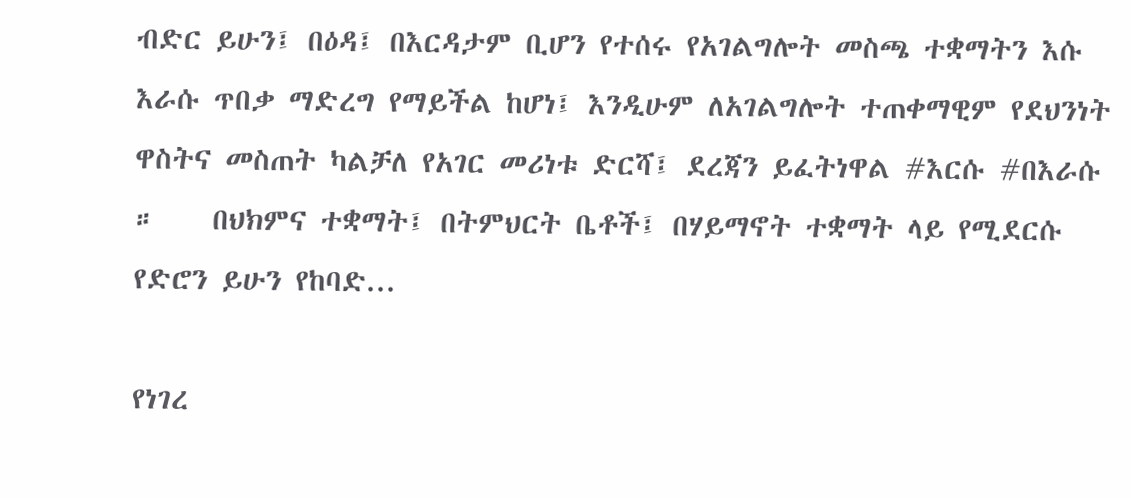ብድር ይሁን፤ በዕዳ፤ በእርዳታም ቢሆን የተሰሩ የአገልግሎት መስጫ ተቋማትን እሱ እራሱ ጥበቃ ማድረግ የማይችል ከሆነ፤ እንዲሁም ለአገልግሎት ተጠቀማዊም የደህንነት ዋስትና መስጠት ካልቻለ የአገር መሪነቱ ድርሻ፤ ደረጃን ይፈትነዋል #እርሱ #በእራሱ ።    በህክምና ተቋማት፤ በትምህርት ቤቶች፤ በሃይማኖት ተቋማት ላይ የሚደርሱ የድሮን ይሁን የከባድ...

የነገረ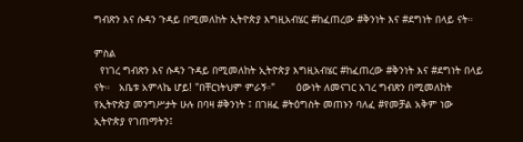ግብጽን እና ሱዳን ጉዳይ በሚመለከት ኢትዮጵያ እግዚአብሄር #ከፈጠረው #ቅንነት እና #ደግነት በላይ ናት።

ምስል
  የነገረ ግብጽን እና ሱዳን ጉዳይ በሚመለከት ኢትዮጵያ እግዚአብሄር #ከፈጠረው #ቅንነት እና #ደግነት በላይ ናት።   አቤቱ አምላኬ ሆይ! "በቸርነትህም ምራኝ።"       ዕውነት ለመናገር አገረ ግብጽን በሚመለከት የኢትዮጵያ መንግሥታት ሁሉ በባዛ #ቅንነት ፤ በገዘፈ #ትዕግስት መጠኑን ባለፈ #የመቻል አቅም ነው ኢትዮጵያ የገጠማትን፤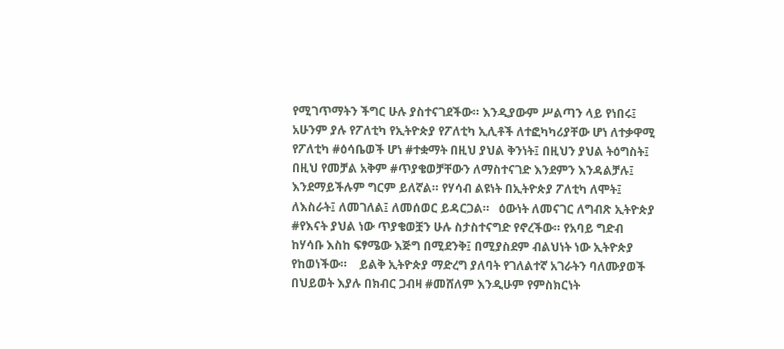የሚገጥማትን ችግር ሁሉ ያስተናገደችው። እንዲያውም ሥልጣን ላይ የነበሩ፤ አሁንም ያሉ የፖለቲካ የኢትዮጵያ የፖለቲካ ኢሊቶች ለተፎካካሪያቸው ሆነ ለተቃዋሚ የፖለቲካ #ዕሳቤወች ሆነ #ተቋማት በዚህ ያህል ቅንነት፤ በዚህን ያህል ትዕግስት፤ በዚህ የመቻል አቅም #ጥያቄወቻቸውን ለማስተናገድ እንደምን እንዳልቻሉ፤ እንደማይችሉም ግርም ይለኛል። የሃሳብ ልዩነት በኢትዮጵያ ፖለቲካ ለሞት፤ ለእስራት፤ ለመገለል፤ ለመሰወር ይዳርጋል።   ዕውነት ለመናገር ለግብጽ ኢትዮጵያ #የእናት ያህል ነው ጥያቄወቿን ሁሉ ስታስተናግድ የኖረችው። የአባይ ግድብ ከሃሳቡ እስከ ፍፃሜው እጅግ በሚደንቅ፤ በሚያስደም ብልህነት ነው ኢትዮጵያ የከወነችው።    ይልቅ ኢትዮጵያ ማድረግ ያለባት የገለልተኛ አገራትን ባለሙያወች በህይወት እያሉ በክብር ጋብዛ #መሸለም እንዲሁም የምስክርነት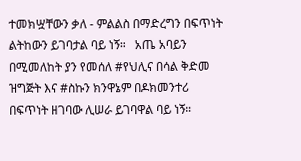ተመክሧቸውን ቃለ - ምልልስ በማድረግን በፍጥነት ልትከውን ይገባታል ባይ ነኝ።   አጤ አባይን በሚመለከት ያን የመሰለ #የህሊና በሳል ቅድመ ዝግጅት እና #ስኩን ክንዋኔም በዶክመንተሪ በፍጥነት ዘገባው ሊሠራ ይገባዋል ባይ ነኝ።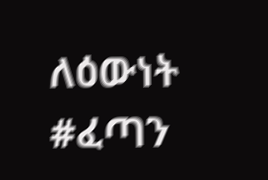ለዕውነት #ፈጣን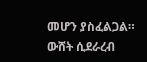መሆን ያስፈልጋል። ውሸት ሲደራረብ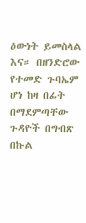ዕውነት ይመስላል እና። በዘንድሮው የተመድ ጉባኤም ሆነ ከዛ በፊት በማደምጣቸው ጉዳዮች በግብጽ በኩል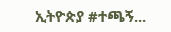ኢትዮጵያ #ተጫኝ...